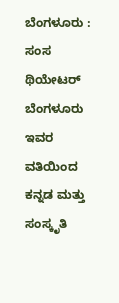ಬೆಂಗಳೂರು : ಸಂಸ ಥಿಯೇಟರ್ ಬೆಂಗಳೂರು ಇವರ ವತಿಯಿಂದ ಕನ್ನಡ ಮತ್ತು ಸಂಸ್ಕೃತಿ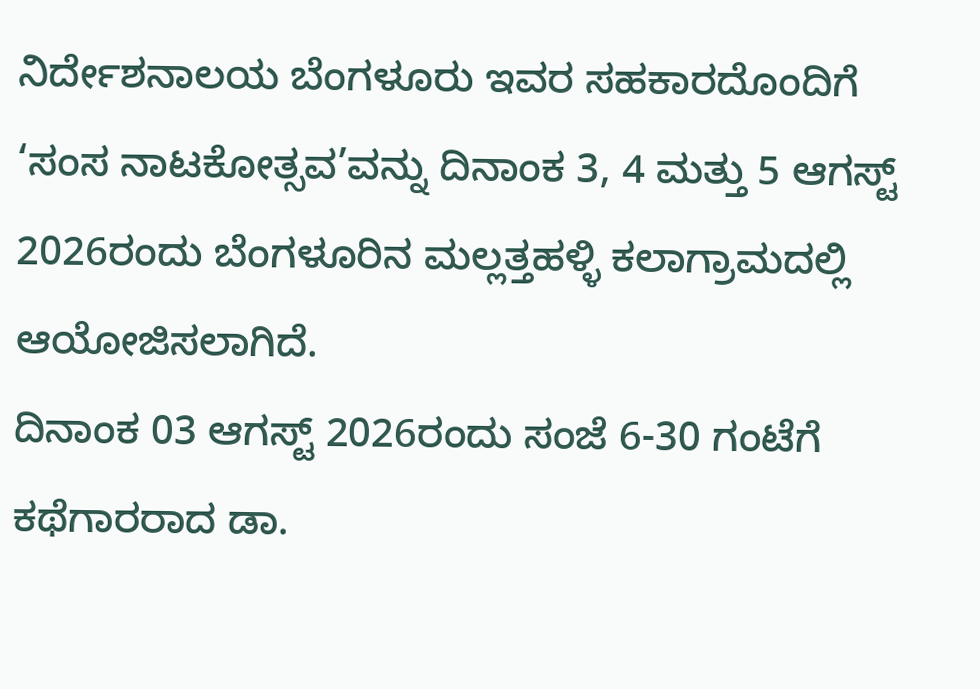ನಿರ್ದೇಶನಾಲಯ ಬೆಂಗಳೂರು ಇವರ ಸಹಕಾರದೊಂದಿಗೆ ‘ಸಂಸ ನಾಟಕೋತ್ಸವ’ವನ್ನು ದಿನಾಂಕ 3, 4 ಮತ್ತು 5 ಆಗಸ್ಟ್ 2026ರಂದು ಬೆಂಗಳೂರಿನ ಮಲ್ಲತ್ತಹಳ್ಳಿ ಕಲಾಗ್ರಾಮದಲ್ಲಿ ಆಯೋಜಿಸಲಾಗಿದೆ.
ದಿನಾಂಕ 03 ಆಗಸ್ಟ್ 2026ರಂದು ಸಂಜೆ 6-30 ಗಂಟೆಗೆ ಕಥೆಗಾರರಾದ ಡಾ.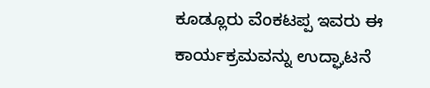ಕೂಡ್ಲೂರು ವೆಂಕಟಪ್ಪ ಇವರು ಈ ಕಾರ್ಯಕ್ರಮವನ್ನು ಉದ್ಘಾಟನೆ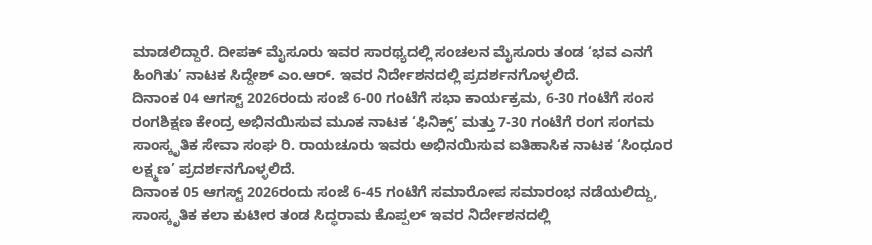ಮಾಡಲಿದ್ದಾರೆ. ದೀಪಕ್ ಮೈಸೂರು ಇವರ ಸಾರಥ್ಯದಲ್ಲಿ ಸಂಚಲನ ಮೈಸೂರು ತಂಡ ‘ಭವ ಎನಗೆ ಹಿಂಗಿತು’ ನಾಟಕ ಸಿದ್ದೇಶ್ ಎಂ.ಆರ್. ಇವರ ನಿರ್ದೇಶನದಲ್ಲಿ ಪ್ರದರ್ಶನಗೊಳ್ಳಲಿದೆ.
ದಿನಾಂಕ 04 ಆಗಸ್ಟ್ 2026ರಂದು ಸಂಜೆ 6-00 ಗಂಟೆಗೆ ಸಭಾ ಕಾರ್ಯಕ್ರಮ, 6-30 ಗಂಟೆಗೆ ಸಂಸ ರಂಗಶಿಕ್ಷಣ ಕೇಂದ್ರ ಅಭಿನಯಿಸುವ ಮೂಕ ನಾಟಕ ‘ಫಿನಿಕ್ಸ್’ ಮತ್ತು 7-30 ಗಂಟೆಗೆ ರಂಗ ಸಂಗಮ ಸಾಂಸ್ಕೃತಿಕ ಸೇವಾ ಸಂಘ ರಿ. ರಾಯಚೂರು ಇವರು ಅಭಿನಯಿಸುವ ಐತಿಹಾಸಿಕ ನಾಟಕ ‘ಸಿಂಧೂರ ಲಕ್ಷ್ಮಣ’ ಪ್ರದರ್ಶನಗೊಳ್ಳಲಿದೆ.
ದಿನಾಂಕ 05 ಆಗಸ್ಟ್ 2026ರಂದು ಸಂಜೆ 6-45 ಗಂಟೆಗೆ ಸಮಾರೋಪ ಸಮಾರಂಭ ನಡೆಯಲಿದ್ದು, ಸಾಂಸ್ಕೃತಿಕ ಕಲಾ ಕುಟೀರ ತಂಡ ಸಿದ್ಧರಾಮ ಕೊಪ್ಪಲ್ ಇವರ ನಿರ್ದೇಶನದಲ್ಲಿ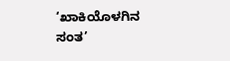‘ಖಾಕಿಯೊಳಗಿನ ಸಂತ’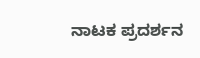ನಾಟಕ ಪ್ರದರ್ಶನ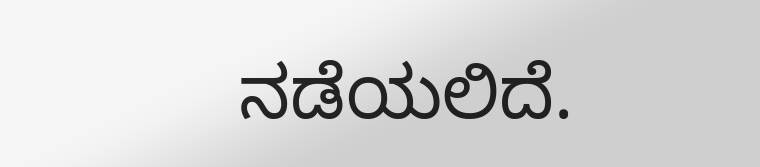ನಡೆಯಲಿದೆ.